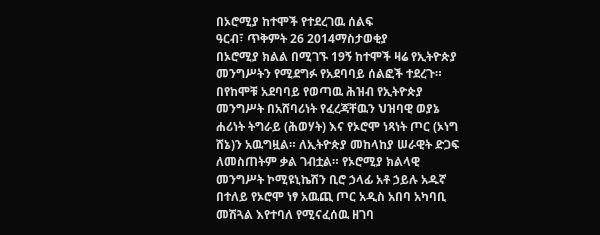በኦሮሚያ ከተሞች የተደረገዉ ሰልፍ
ዓርብ፣ ጥቅምት 26 2014ማስታወቂያ
በኦሮሚያ ክልል በሚገኙ 19ኝ ከተሞች ዛሬ የኢትዮጵያ መንግሥትን የሚደግፉ የአደባባይ ሰልፎች ተደረጉ። በየከሞቹ አደባባይ የወጣዉ ሕዝብ የኢትዮጵያ መንግሥት በአሸባሪነት የፈረጃቸዉን ህዝባዊ ወያኔ ሐሪነት ትግራይ (ሕወሃት) እና የኦሮሞ ነጻነት ጦር (ኦነግ ሸኔ)ን አዉግዟል። ለኢትዮጵያ መከላከያ ሠራዊት ድጋፍ ለመስጠትም ቃል ገብቷል። የኦሮሚያ ክልላዊ መንግሥት ኮሚዩኒኬሽን ቢሮ ኃላፊ አቶ ኃይሉ አዱኛ በተለይ የኦሮሞ ነፃ አዉጪ ጦር አዲስ አበባ አካባቢ መሽጓል እየተባለ የሚናፈሰዉ ዘገባ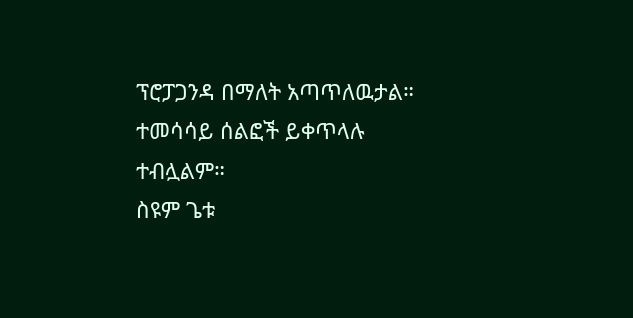ፕሮፓጋንዳ በማለት አጣጥለዉታል። ተመሳሳይ ሰልፎች ይቀጥላሉ ተብሏልም።
ስዩም ጌቱ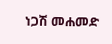ነጋሽ መሐመድ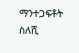ማንተጋፍቶት ስለሺ